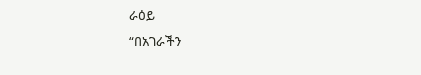ራዕይ
“በአገራችን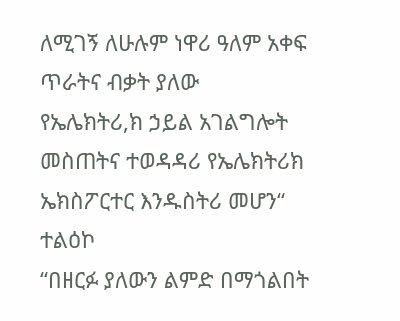ለሚገኝ ለሁሉም ነዋሪ ዓለም አቀፍ ጥራትና ብቃት ያለው
የኤሌክትሪ,ክ ኃይል አገልግሎት መስጠትና ተወዳዳሪ የኤሌክትሪክ
ኤክስፖርተር እንዱስትሪ መሆን“
ተልዕኮ
“በዘርፉ ያለውን ልምድ በማጎልበት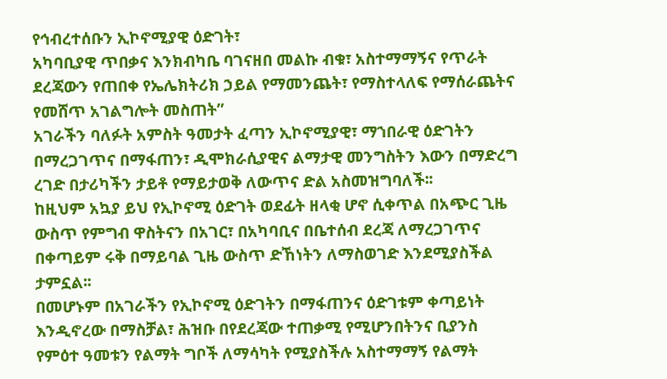የኅብረተሰቡን ኢኮኖሚያዊ ዕድገት፣
አካባቢያዊ ጥበቃና እንክብካቤ ባገናዘበ መልኩ ብቁ፣ አስተማማኝና የጥራት
ደረጃውን የጠበቀ የኤሌክትሪክ ኃይል የማመንጨት፣ የማስተላለፍ የማሰራጨትና
የመሸጥ አገልግሎት መስጠት”
አገራችን ባለፉት አምስት ዓመታት ፈጣን ኢኮኖሚያዊ፣ ማኀበራዊ ዕድገትን
በማረጋገጥና በማፋጠን፣ ዲሞክራሲያዊና ልማታዊ መንግስትን እውን በማድረግ
ረገድ በታሪካችን ታይቶ የማይታወቅ ለውጥና ድል አስመዝግባለች፡፡
ከዚህም አኳያ ይህ የኢኮኖሚ ዕድገት ወደፊት ዘላቂ ሆኖ ሲቀጥል በአጭር ጊዜ
ውስጥ የምግብ ዋስትናን በአገር፣ በአካባቢና በቤተሰብ ደረጃ ለማረጋገጥና
በቀጣይም ሩቅ በማይባል ጊዜ ውስጥ ድኸነትን ለማስወገድ እንደሚያስችል
ታምኗል፡፡
በመሆኑም በአገራችን የኢኮኖሚ ዕድገትን በማፋጠንና ዕድገቱም ቀጣይነት
እንዲኖረው በማስቻል፣ ሕዝቡ በየደረጃው ተጠቃሚ የሚሆንበትንና ቢያንስ
የምዕተ ዓመቱን የልማት ግቦች ለማሳካት የሚያስችሉ አስተማማኝ የልማት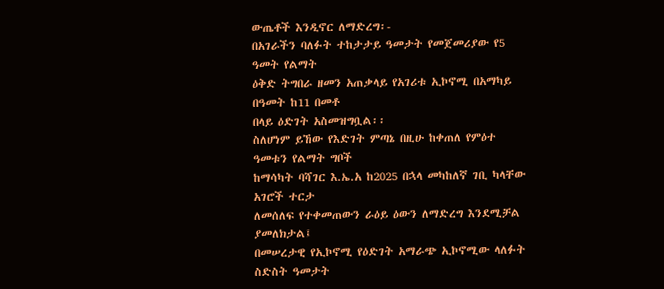ውጤቶች እንዲኖር ለማድረግ፡-
በአገራችን ባለፉት ተከታታይ ዓመታት የመጀመሪያው የ5 ዓመት የልማት
ዕቅድ ትግበራ ዘመን አጠቃላይ የአገሪቱ ኢኮኖሚ በአማካይ በዓመት ከ11 በመቶ
በላይ ዕድገት አስመዝግቧል፡፡
ስለሆነም ይኸው የእድገት ምጣኔ በዚሁ ከቀጠለ የምዕተ ዓመቱን የልማት ግቦች
ከማሳካት ባሻገር እ.ኤ.አ ከ2025 በኋላ መካከለኛ ገቢ ካላቸው አገሮች ተርታ
ለመሰለፍ የተቀመጠውን ራዕይ ዕውን ለማድረግ እንደሚቻል ያመለክታል፤
በመሠረታዊ የኢኮኖሚ የዕድገት አማራጭ ኢኮኖሚው ላለፉት ስድስት ዓመታት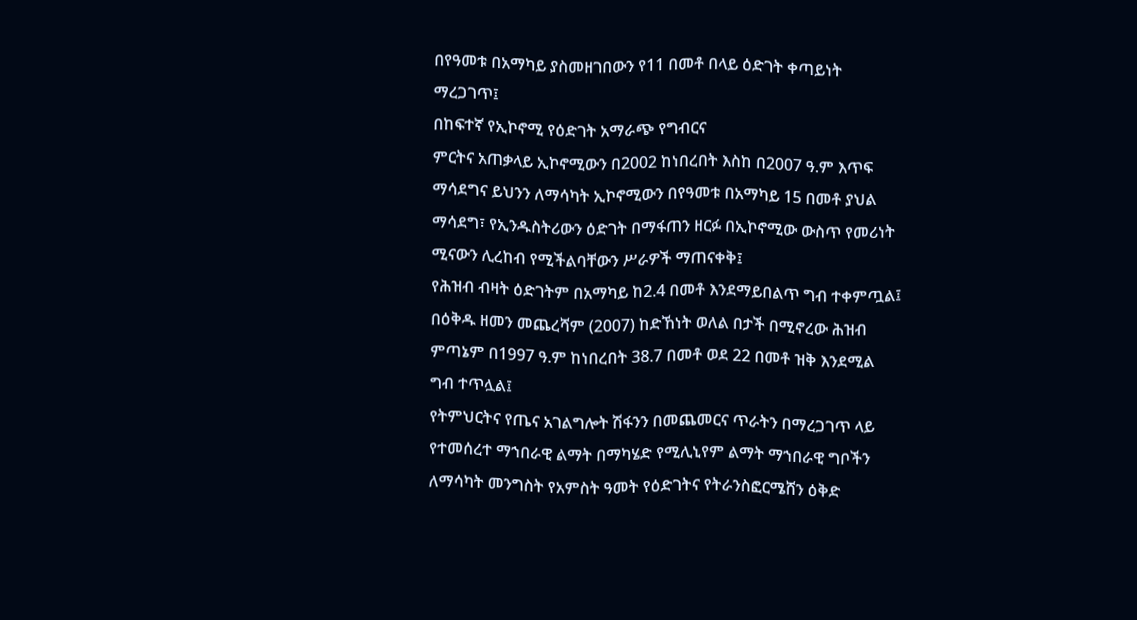በየዓመቱ በአማካይ ያስመዘገበውን የ11 በመቶ በላይ ዕድገት ቀጣይነት
ማረጋገጥ፤
በከፍተኛ የኢኮኖሚ የዕድገት አማራጭ የግብርና
ምርትና አጠቃላይ ኢኮኖሚውን በ2002 ከነበረበት እስከ በ2007 ዓ.ም እጥፍ
ማሳደግና ይህንን ለማሳካት ኢኮኖሚውን በየዓመቱ በአማካይ 15 በመቶ ያህል
ማሳደግ፣ የኢንዱስትሪውን ዕድገት በማፋጠን ዘርፉ በኢኮኖሚው ውስጥ የመሪነት
ሚናውን ሊረከብ የሚችልባቸውን ሥራዎች ማጠናቀቅ፤
የሕዝብ ብዛት ዕድገትም በአማካይ ከ2.4 በመቶ እንደማይበልጥ ግብ ተቀምጧል፤
በዕቅዱ ዘመን መጨረሻም (2007) ከድኸነት ወለል በታች በሚኖረው ሕዝብ
ምጣኔም በ1997 ዓ.ም ከነበረበት 38.7 በመቶ ወደ 22 በመቶ ዝቅ እንደሚል
ግብ ተጥሏል፤
የትምህርትና የጤና አገልግሎት ሽፋንን በመጨመርና ጥራትን በማረጋገጥ ላይ
የተመሰረተ ማኀበራዊ ልማት በማካሄድ የሚሊኒየም ልማት ማኀበራዊ ግቦችን
ለማሳካት መንግስት የአምስት ዓመት የዕድገትና የትራንስፎርሜሸን ዕቅድ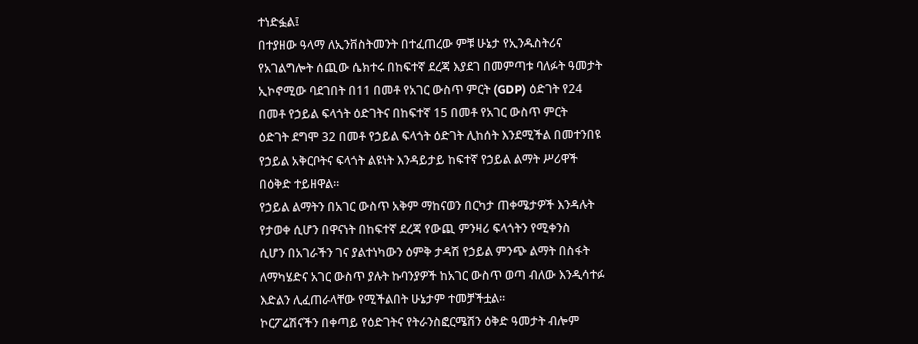ተነድፏል፤
በተያዘው ዓላማ ለኢንቨስትመንት በተፈጠረው ምቹ ሁኔታ የኢንዱስትሪና
የአገልግሎት ሰጪው ሴክተሩ በከፍተኛ ደረጃ እያደገ በመምጣቱ ባለፉት ዓመታት
ኢኮኖሚው ባደገበት በ11 በመቶ የአገር ውስጥ ምርት (GDP) ዕድገት የ24
በመቶ የኃይል ፍላጎት ዕድገትና በከፍተኛ 15 በመቶ የአገር ውስጥ ምርት
ዕድገት ደግሞ 32 በመቶ የኃይል ፍላጎት ዕድገት ሊከሰት እንደሚችል በመተንበዩ
የኃይል አቅርቦትና ፍላጎት ልዩነት እንዳይታይ ከፍተኛ የኃይል ልማት ሥሪዋች
በዕቅድ ተይዘዋል፡፡
የኃይል ልማትን በአገር ውስጥ አቅም ማከናወን በርካታ ጠቀሜታዎች እንዳሉት
የታወቀ ሲሆን በዋናነት በከፍተኛ ደረጃ የውጪ ምንዛሪ ፍላጎትን የሚቀንስ
ሲሆን በአገራችን ገና ያልተነካውን ዕምቅ ታዳሽ የኃይል ምንጭ ልማት በስፋት
ለማካሄድና አገር ውስጥ ያሉት ኩባንያዎች ከአገር ውስጥ ወጣ ብለው እንዲሳተፉ
እድልን ሊፈጠራላቸው የሚችልበት ሁኔታም ተመቻችቷል፡፡
ኮርፖሬሽናችን በቀጣይ የዕድገትና የትራንስፎርሜሽን ዕቅድ ዓመታት ብሎም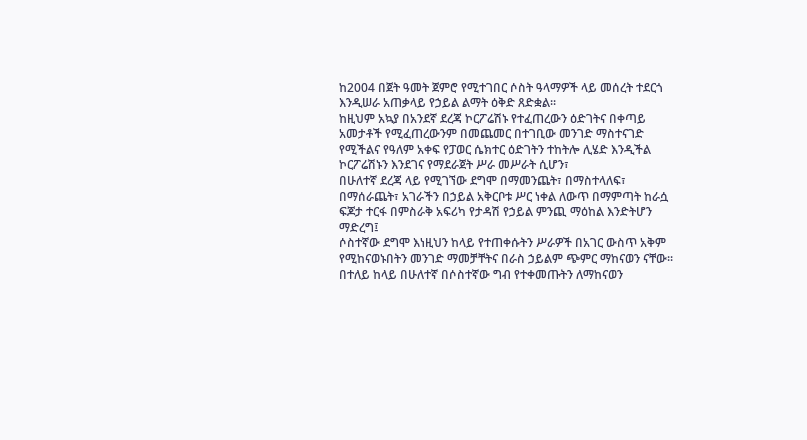ከ2004 በጀት ዓመት ጀምሮ የሚተገበር ሶስት ዓላማዎች ላይ መሰረት ተደርጎ
እንዲሠራ አጠቃላይ የኃይል ልማት ዕቅድ ጸድቋል፡፡
ከዚህም አኳያ በአንደኛ ደረጃ ኮርፖሬሽኑ የተፈጠረውን ዕድገትና በቀጣይ
አመታቶች የሚፈጠረውንም በመጨመር በተገቢው መንገድ ማስተናገድ
የሚችልና የዓለም አቀፍ የፓወር ሴክተር ዕድገትን ተከትሎ ሊሄድ እንዲችል
ኮርፖሬሽኑን እንደገና የማደራጀት ሥራ መሥራት ሲሆን፣
በሁለተኛ ደረጃ ላይ የሚገኘው ደግሞ በማመንጨት፣ በማስተላለፍ፣
በማሰራጨት፣ አገራችን በኃይል አቅርቦቱ ሥር ነቀል ለውጥ በማምጣት ከራሷ
ፍጆታ ተርፋ በምስራቅ አፍሪካ የታዳሽ የኃይል ምንጪ ማዕከል እንድትሆን
ማድረግ፤
ሶስተኛው ደግሞ እነዚህን ከላይ የተጠቀሱትን ሥራዎች በአገር ውስጥ አቅም
የሚከናወኑበትን መንገድ ማመቻቸትና በራስ ኃይልም ጭምር ማከናወን ናቸው፡፡
በተለይ ከላይ በሁለተኛ በሶስተኛው ግብ የተቀመጡትን ለማከናወን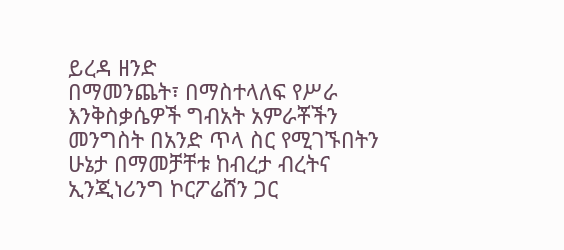ይረዳ ዘንድ
በማመንጨት፣ በማስተላለፍ የሥራ እንቅስቃሴዎች ግብአት አምራቾችን
መንግስት በአንድ ጥላ ስር የሚገኙበትን ሁኔታ በማመቻቸቱ ከብረታ ብረትና
ኢንጂነሪንግ ኮርፖሬሸን ጋር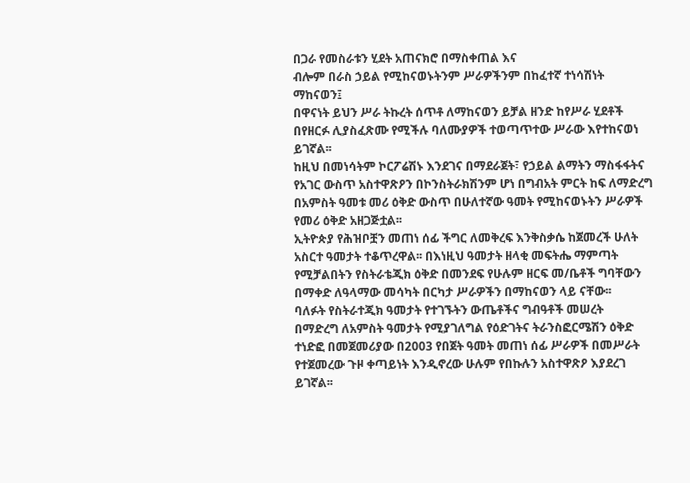በጋራ የመስራቱን ሂደት አጠናክሮ በማስቀጠል እና
ብሎም በራስ ኃይል የሚከናወኑትንም ሥራዎችንም በከፈተኛ ተነሳሽነት
ማከናወን፤
በዋናነት ይህን ሥራ ትኩረት ሰጥቶ ለማከናወን ይቻል ዘንድ ከየሥራ ሂደቶች
በየዘርፉ ሊያስፈጽሙ የሚችሉ ባለሙያዎች ተወጣጥተው ሥራው እየተከናወነ
ይገኛል፡፡
ከዚህ በመነሳትም ኮርፖሬሽኑ እንደገና በማደራጀት፣ የኃይል ልማትን ማስፋፋትና
የአገር ውስጥ አስተዋጽዖን በኮንስትራክሽንም ሆነ በግብአት ምርት ከፍ ለማድረግ
በአምስት ዓመቱ መሪ ዕቅድ ውስጥ በሁለተኛው ዓመት የሚከናወኑትን ሥራዎች
የመሪ ዕቅድ አዘጋጅቷል፡፡
ኢትዮጵያ የሕዝቦቿን መጠነ ሰፊ ችግር ለመቅረፍ እንቅስቃሴ ከጀመረች ሁለት
አስርተ ዓመታት ተቆጥረዋል፡፡ በእነዚህ ዓመታት ዘላቂ መፍትሔ ማምጣት
የሚቻልበትን የስትራቴጂክ ዕቅድ በመንደፍ የሁሉም ዘርፍ መ/ቤቶች ግባቸውን
በማቀድ ለዓላማው መሳካት በርካታ ሥራዎችን በማከናወን ላይ ናቸው፡፡
ባለፉት የስትራተጂክ ዓመታት የተገኙትን ውጤቶችና ግብዓቶች መሠረት
በማድረግ ለአምስት ዓመታት የሚያገለግል የዕድገትና ትራንስፎርሜሽን ዕቅድ
ተነድፎ በመጀመሪያው በ2003 የበጀት ዓመት መጠነ ሰፊ ሥራዎች በመሥራት
የተጀመረው ጉዞ ቀጣይነት እንዲኖረው ሁሉም የበኩሉን አስተዋጽዖ እያደረገ
ይገኛል፡፡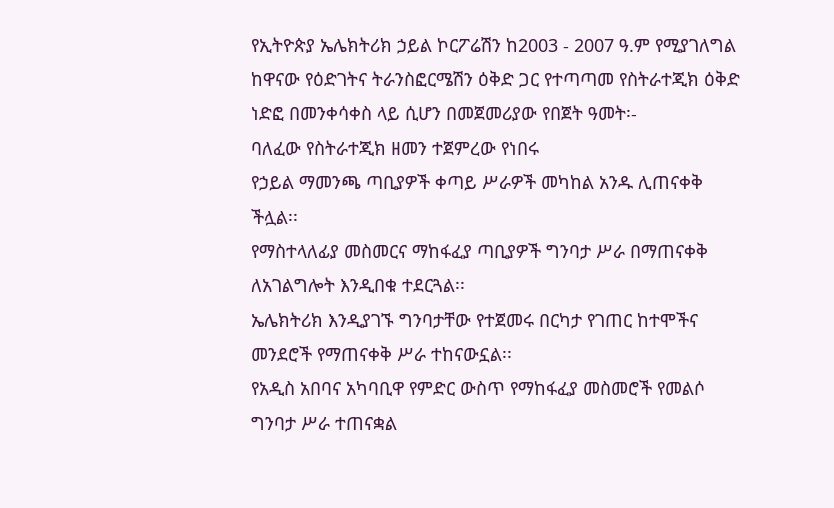የኢትዮጵያ ኤሌክትሪክ ኃይል ኮርፖሬሽን ከ2003 - 2007 ዓ.ም የሚያገለግል
ከዋናው የዕድገትና ትራንስፎርሜሽን ዕቅድ ጋር የተጣጣመ የስትራተጂክ ዕቅድ
ነድፎ በመንቀሳቀስ ላይ ሲሆን በመጀመሪያው የበጀት ዓመት፡-
ባለፈው የስትራተጂክ ዘመን ተጀምረው የነበሩ
የኃይል ማመንጫ ጣቢያዎች ቀጣይ ሥራዎች መካከል አንዱ ሊጠናቀቅ
ችሏል፡፡
የማስተላለፊያ መስመርና ማከፋፈያ ጣቢያዎች ግንባታ ሥራ በማጠናቀቅ
ለአገልግሎት እንዲበቁ ተደርጓል፡፡
ኤሌክትሪክ እንዲያገኙ ግንባታቸው የተጀመሩ በርካታ የገጠር ከተሞችና
መንደሮች የማጠናቀቅ ሥራ ተከናውኗል፡፡
የአዲስ አበባና አካባቢዋ የምድር ውስጥ የማከፋፈያ መስመሮች የመልሶ
ግንባታ ሥራ ተጠናቋል